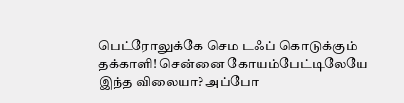பெட்ரோலுக்கே செம டஃப் கொடுக்கும் தக்காளி! சென்னை கோயம்பேட்டிலேயே இந்த விலையா? அப்போ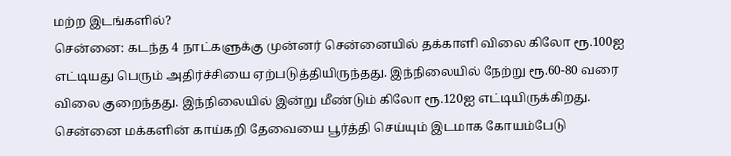மற்ற இடங்களில்?
சென்னை: கடந்த 4 நாட்களுக்கு முன்னர் சென்னையில் தக்காளி விலை கிலோ ரூ.100ஐ எட்டியது பெரும் அதிர்ச்சியை ஏற்படுத்தியிருந்தது. இந்நிலையில் நேற்று ரூ.60-80 வரை விலை குறைந்தது. இந்நிலையில் இன்று மீண்டும் கிலோ ரூ.120ஐ எட்டியிருக்கிறது.
சென்னை மக்களின் காய்கறி தேவையை பூர்த்தி செய்யும் இடமாக கோயம்பேடு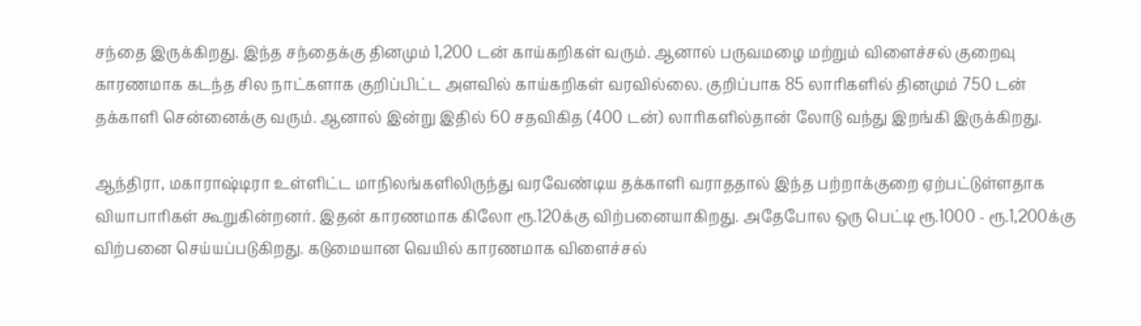சந்தை இருக்கிறது. இந்த சந்தைக்கு தினமும் 1,200 டன் காய்கறிகள் வரும். ஆனால் பருவமழை மற்றும் விளைச்சல் குறைவு காரணமாக கடந்த சில நாட்களாக குறிப்பிட்ட அளவில் காய்கறிகள் வரவில்லை. குறிப்பாக 85 லாரிகளில் தினமும் 750 டன் தக்காளி சென்னைக்கு வரும். ஆனால் இன்று இதில் 60 சதவிகித (400 டன்) லாரிகளில்தான் லோடு வந்து இறங்கி இருக்கிறது.

ஆந்திரா, மகாராஷ்டிரா உள்ளிட்ட மாநிலங்களிலிருந்து வரவேண்டிய தக்காளி வராததால் இந்த பற்றாக்குறை ஏற்பட்டுள்ளதாக வியாபாரிகள் கூறுகின்றனர். இதன் காரணமாக கிலோ ரூ.120க்கு விற்பனையாகிறது. அதேபோல ஒரு பெட்டி ரூ.1000 - ரூ.1,200க்கு விற்பனை செய்யப்படுகிறது. கடுமையான வெயில் காரணமாக விளைச்சல்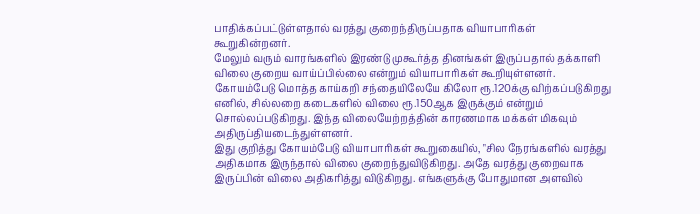பாதிக்கப்பட்டுள்ளதால் வரத்து குறைந்திருப்பதாக வியாபாரிகள் கூறுகின்றனர்.
மேலும் வரும் வாரங்களில் இரண்டு முகூர்த்த தினங்கள் இருப்பதால் தக்காளி விலை குறைய வாய்ப்பில்லை என்றும் வியாபாரிகள் கூறியுள்ளனர். கோயம்பேடு மொத்த காய்கறி சந்தையிலேயே கிலோ ரூ.120க்கு விற்கப்படுகிறது எனில், சில்லறை கடைகளில் விலை ரூ.150ஆக இருக்கும் என்றும் சொல்லப்படுகிறது. இந்த விலையேற்றத்தின் காரணமாக மக்கள் மிகவும் அதிருப்தியடைந்துள்ளனர்.
இது குறித்து கோயம்பேடு வியாபாரிகள் கூறுகையில், "சில நேரங்களில் வரத்து அதிகமாக இருந்தால் விலை குறைந்துவிடுகிறது. அதே வரத்து குறைவாக இருப்பின் விலை அதிகரித்து விடுகிறது. எங்களுக்கு போதுமான அளவில்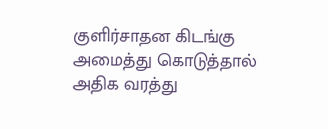குளிர்சாதன கிடங்கு அமைத்து கொடுத்தால் அதிக வரத்து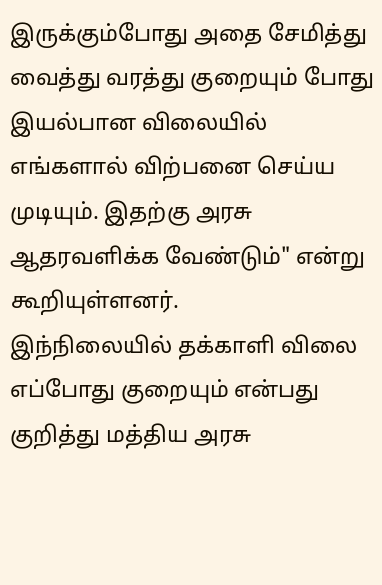இருக்கும்போது அதை சேமித்து வைத்து வரத்து குறையும் போது இயல்பான விலையில் எங்களால் விற்பனை செய்ய முடியும். இதற்கு அரசு ஆதரவளிக்க வேண்டும்" என்று கூறியுள்ளனர்.
இந்நிலையில் தக்காளி விலை எப்போது குறையும் என்பது குறித்து மத்திய அரசு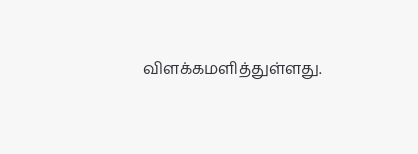விளக்கமளித்துள்ளது.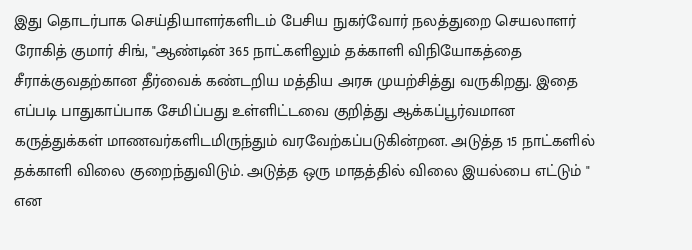இது தொடர்பாக செய்தியாளர்களிடம் பேசிய நுகர்வோர் நலத்துறை செயலாளர் ரோகித் குமார் சிங், "ஆண்டின் 365 நாட்களிலும் தக்காளி விநியோகத்தை சீராக்குவதற்கான தீர்வைக் கண்டறிய மத்திய அரசு முயற்சித்து வருகிறது. இதை எப்படி பாதுகாப்பாக சேமிப்பது உள்ளிட்டவை குறித்து ஆக்கப்பூர்வமான கருத்துக்கள் மாணவர்களிடமிருந்தும் வரவேற்கப்படுகின்றன. அடுத்த 15 நாட்களில் தக்காளி விலை குறைந்துவிடும். அடுத்த ஒரு மாதத்தில் விலை இயல்பை எட்டும் " என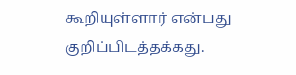கூறியுள்ளார் என்பது குறிப்பிடத்தக்கது.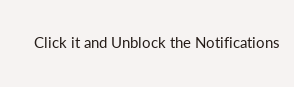Click it and Unblock the Notifications